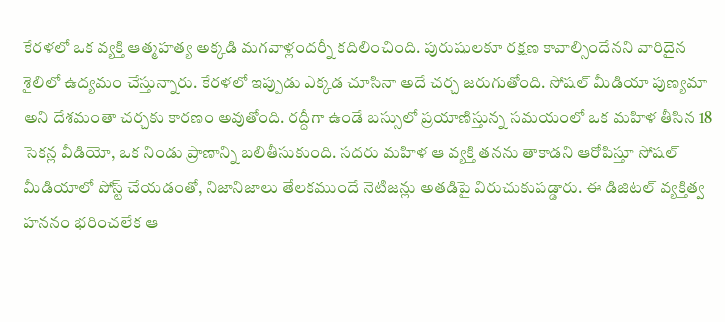కేరళలో ఒక వ్యక్తి ఆత్మహత్య అక్కడి మగవాళ్లందర్నీ కదిలించింది. పురుషులకూ రక్షణ కావాల్సిందేనని వారిదైన శైలిలో ఉద్యమం చేస్తున్నారు. కేరళలో ఇప్పుడు ఎక్కడ చూసినా అదే చర్చ జరుగుతోంది. సోషల్ మీడియా పుణ్యమా అని దేశమంతా చర్చకు కారణం అవుతోంది. రద్దీగా ఉండే బస్సులో ప్రయాణిస్తున్న సమయంలో ఒక మహిళ తీసిన 18 సెకన్ల వీడియో, ఒక నిండు ప్రాణాన్ని బలితీసుకుంది. సదరు మహిళ ఆ వ్యక్తి తనను తాకాడని ఆరోపిస్తూ సోషల్ మీడియాలో పోస్ట్ చేయడంతో, నిజానిజాలు తేలకముందే నెటిజన్లు అతడిపై విరుచుకుపడ్డారు. ఈ డిజిటల్ వ్యక్తిత్వ హననం భరించలేక ఆ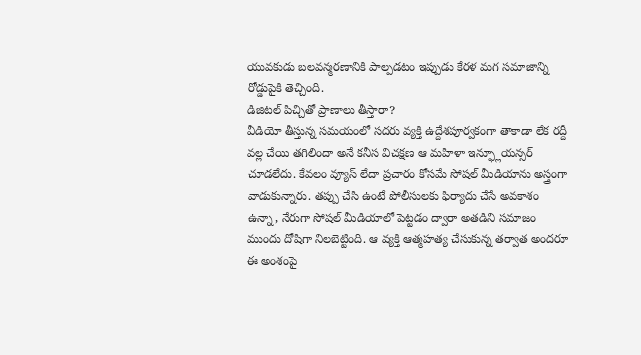యువకుడు బలవన్మరణానికి పాల్పడటం ఇప్పుడు కేరళ మగ సమాజాన్ని రోడ్డుపైకి తెచ్చింది.
డిజిటల్ పిచ్చితో ప్రాణాలు తీస్తారా?
వీడియో తీస్తున్న సమయంలో సదరు వ్యక్తి ఉద్దేశపూర్వకంగా తాకాడా లేక రద్దీ వల్ల చేయి తగిలిందా అనే కనీస విచక్షణ ఆ మహిళా ఇన్ఫ్లూయన్సర్ చూడలేదు. కేవలం వ్యూస్ లేదా ప్రచారం కోసమే సోషల్ మీడియాను అస్త్రంగా వాడుకున్నారు. తప్పు చేసి ఉంటే పోలీసులకు ఫిర్యాదు చేసే అవకాశం ఉన్నా, నేరుగా సోషల్ మీడియాలో పెట్టడం ద్వారా అతడిని సమాజం ముందు దోషిగా నిలబెట్టింది. ఆ వ్యక్తి ఆత్మహత్య చేసుకున్న తర్వాత అందరూ ఈ అంశంపై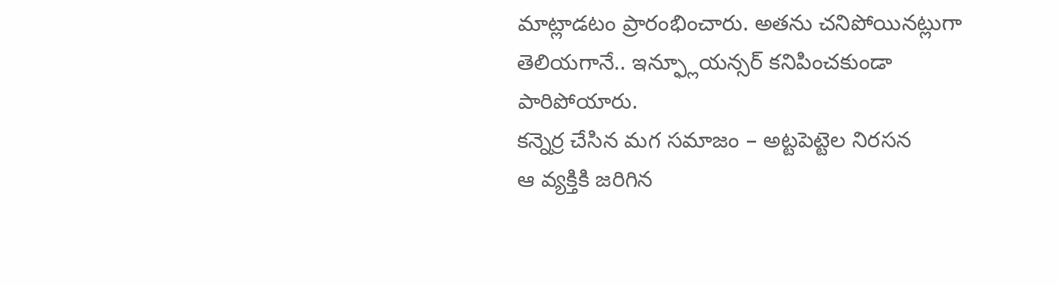మాట్లాడటం ప్రారంభించారు. అతను చనిపోయినట్లుగా తెలియగానే.. ఇన్ఫ్లూయన్సర్ కనిపించకుండా పారిపోయారు.
కన్నెర్ర చేసిన మగ సమాజం – అట్టపెట్టెల నిరసన
ఆ వ్యక్తికి జరిగిన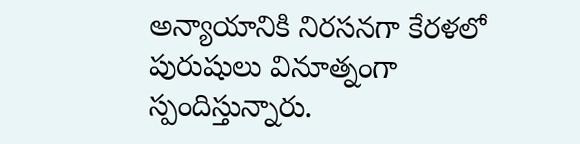అన్యాయానికి నిరసనగా కేరళలో పురుషులు వినూత్నంగా స్పందిస్తున్నారు.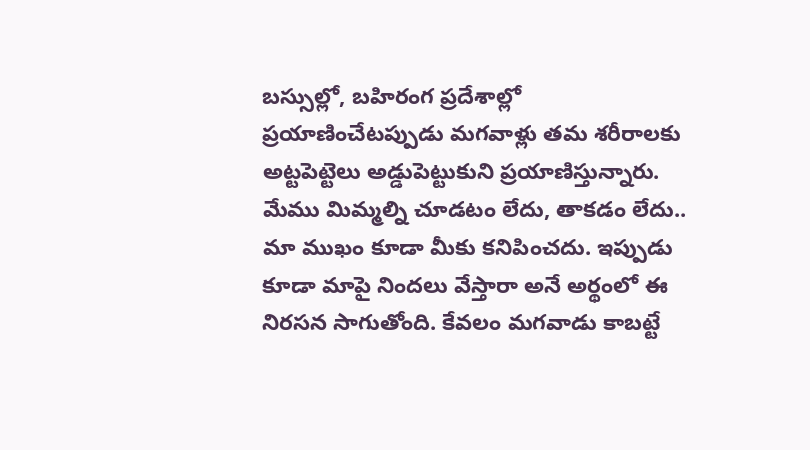బస్సుల్లో, బహిరంగ ప్రదేశాల్లో ప్రయాణించేటప్పుడు మగవాళ్లు తమ శరీరాలకు అట్టపెట్టెలు అడ్డుపెట్టుకుని ప్రయాణిస్తున్నారు. మేము మిమ్మల్ని చూడటం లేదు, తాకడం లేదు.. మా ముఖం కూడా మీకు కనిపించదు. ఇప్పుడు కూడా మాపై నిందలు వేస్తారా అనే అర్థంలో ఈ నిరసన సాగుతోంది. కేవలం మగవాడు కాబట్టే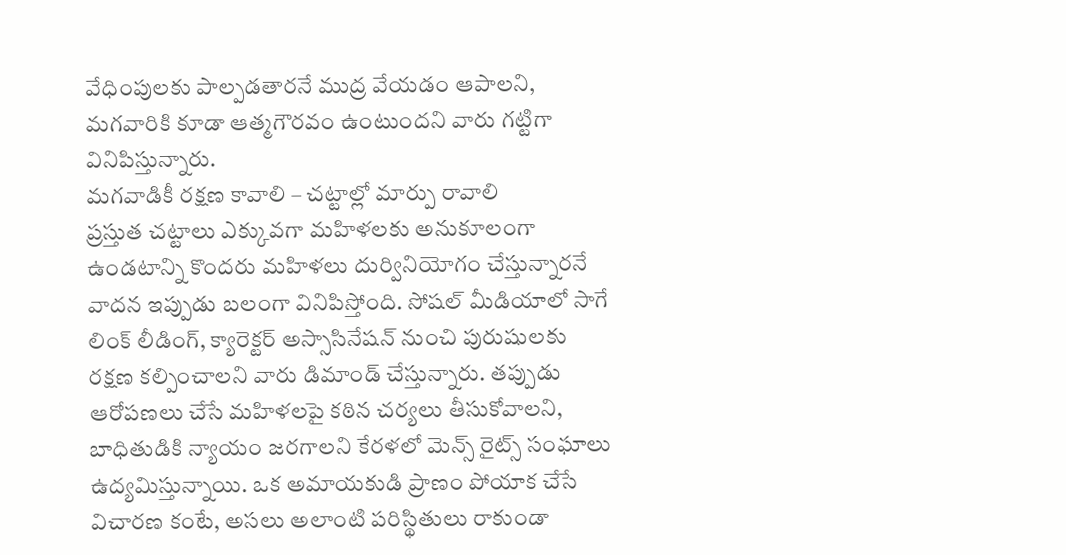వేధింపులకు పాల్పడతారనే ముద్ర వేయడం ఆపాలని, మగవారికి కూడా ఆత్మగౌరవం ఉంటుందని వారు గట్టిగా వినిపిస్తున్నారు.
మగవాడికీ రక్షణ కావాలి – చట్టాల్లో మార్పు రావాలి
ప్రస్తుత చట్టాలు ఎక్కువగా మహిళలకు అనుకూలంగా ఉండటాన్ని కొందరు మహిళలు దుర్వినియోగం చేస్తున్నారనే వాదన ఇప్పుడు బలంగా వినిపిస్తోంది. సోషల్ మీడియాలో సాగే లింక్ లీడింగ్, క్యారెక్టర్ అస్సాసినేషన్ నుంచి పురుషులకు రక్షణ కల్పించాలని వారు డిమాండ్ చేస్తున్నారు. తప్పుడు ఆరోపణలు చేసే మహిళలపై కఠిన చర్యలు తీసుకోవాలని, బాధితుడికి న్యాయం జరగాలని కేరళలో మెన్స్ రైట్స్ సంఘాలు ఉద్యమిస్తున్నాయి. ఒక అమాయకుడి ప్రాణం పోయాక చేసే విచారణ కంటే, అసలు అలాంటి పరిస్థితులు రాకుండా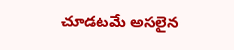చూడటమే అసలైన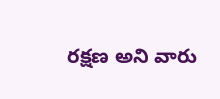రక్షణ అని వారు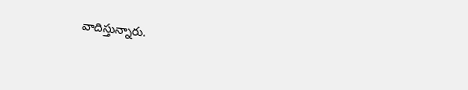వాదిస్తున్నారు.